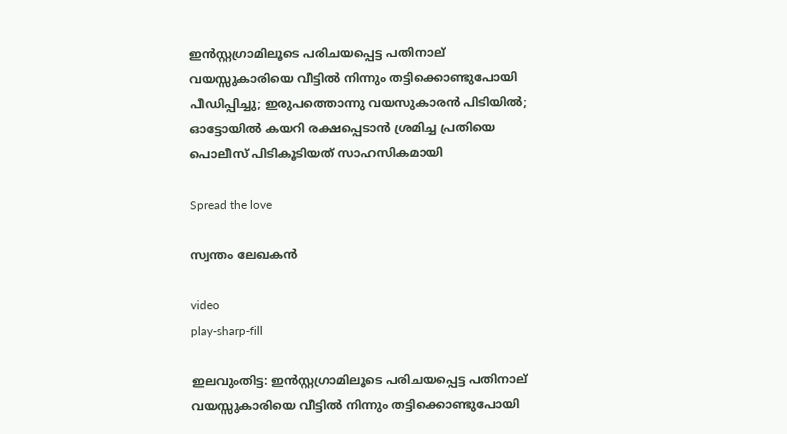ഇൻസ്റ്റഗ്രാമിലൂടെ പരിചയപ്പെട്ട പതിനാല് വയസ്സുകാരിയെ വീട്ടിൽ നിന്നും തട്ടിക്കൊണ്ടുപോയി പീഡിപ്പിച്ചു; ഇരുപത്തൊന്നു വയസുകാരൻ പിടിയിൽ; ഓട്ടോയിൽ കയറി രക്ഷപ്പെടാൻ ശ്രമിച്ച പ്രതിയെ പൊലീസ് പിടികൂടിയത് സാഹസികമായി

Spread the love

സ്വന്തം ലേഖകൻ

video
play-sharp-fill

ഇലവുംതിട്ട: ഇൻസ്റ്റഗ്രാമിലൂടെ പരിചയപ്പെട്ട പതിനാല് വയസ്സുകാരിയെ വീട്ടിൽ നിന്നും തട്ടിക്കൊണ്ടുപോയി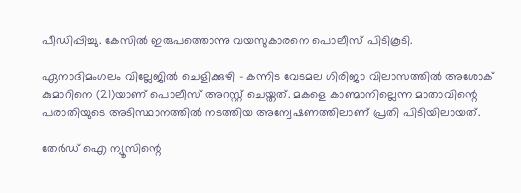പീഡിപ്പിച്ചു. കേസിൽ ഇരുപത്തൊന്നു വയസുകാരനെ പൊലീസ് പിടികൂടി.

ഏനാദിമംഗലം വില്ലേജിൽ ചെളിക്കുഴി – കന്നിട വേടമല ഗിരിജാ വിലാസത്തിൽ അശോക് കുമാറിനെ (21)യാണ് പൊലീസ് അറസ്റ്റ് ചെയ്തത്. മകളെ കാണ്മാനില്ലെന്ന മാതാവിന്റെ പരാതിയുടെ അടിസ്ഥാനത്തിൽ നടത്തിയ അന്വേഷണത്തിലാണ് പ്രതി പിടിയിലായത്.

തേർഡ് ഐ ന്യൂസിന്റെ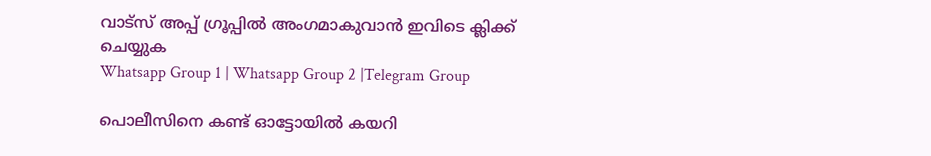വാട്സ് അപ്പ് ഗ്രൂപ്പിൽ അംഗമാകുവാൻ ഇവിടെ ക്ലിക്ക് ചെയ്യുക
Whatsapp Group 1 | Whatsapp Group 2 |Telegram Group

പൊലീസിനെ കണ്ട് ഓട്ടോയിൽ കയറി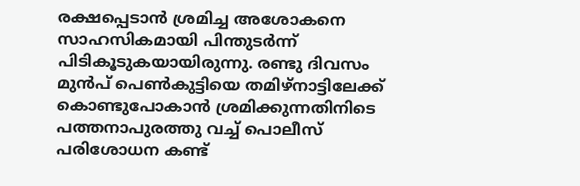രക്ഷപ്പെടാൻ ശ്രമിച്ച അശോകനെ സാഹസികമായി പിന്തുടർന്ന് പിടികൂടുകയായിരുന്നു. രണ്ടു ദിവസം മുൻപ് പെൺകുട്ടിയെ തമിഴ്നാട്ടിലേക്ക് കൊണ്ടുപോകാൻ ശ്രമിക്കുന്നതിനിടെ പത്തനാപുരത്തു വച്ച് പൊലീസ് പരിശോധന കണ്ട്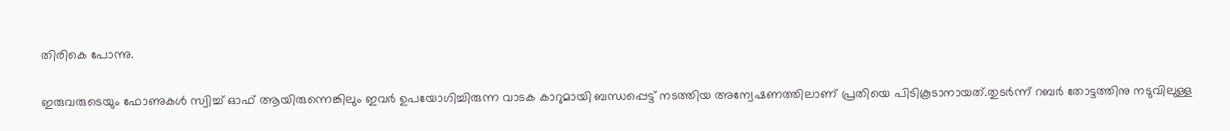തിരികെ പോന്നു.

ഇരുവരുടെയും ഫോണുകൾ സ്വിച്ച് ഓഫ് ആയിരുന്നെങ്കിലും ഇവർ ഉപയോഗിച്ചിരുന്ന വാടക കാറുമായി ബന്ധപ്പെട്ട് നടത്തിയ അന്വേഷണത്തിലാണ് പ്രതിയെ പിടികൂടാനായത്.തുടർന്ന് റബർ തോട്ടത്തിനു നടുവിലുള്ള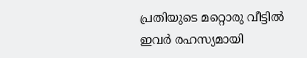പ്രതിയുടെ മറ്റൊരു വീട്ടിൽ ഇവർ രഹസ്യമായി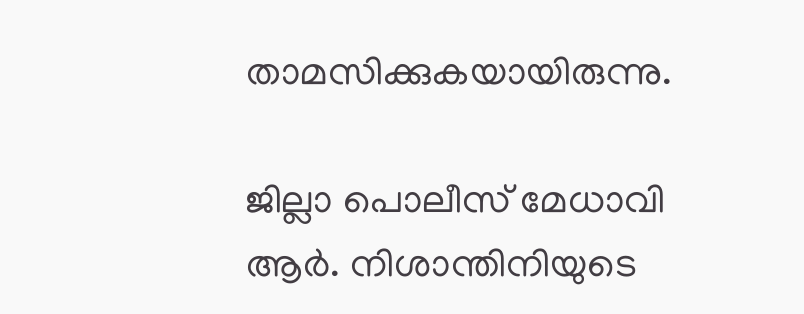താമസിക്കുകയായിരുന്നു.

ജില്ലാ പൊലീസ് മേധാവി ആർ. നിശാന്തിനിയുടെ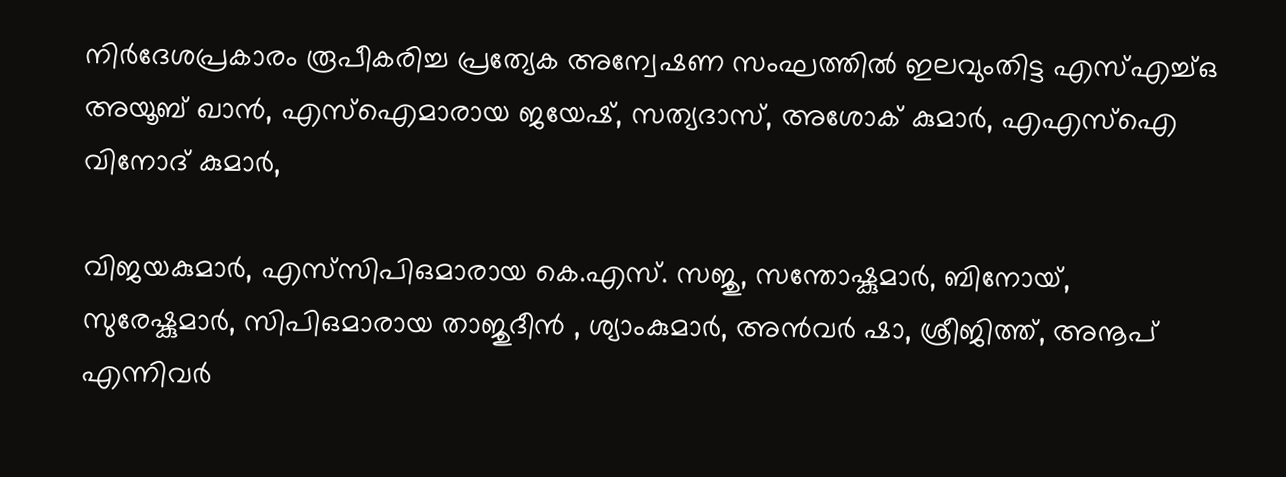നിർദേശപ്രകാരം രൂപീകരിച്ച പ്രത്യേക അന്വേഷണ സംഘത്തിൽ ഇലവുംതിട്ട എസ്എച്ച്ഒ അയൂബ് ഖാൻ, എസ്ഐമാരായ ജയേഷ്, സത്യദാസ്, അശോക് കുമാർ, എഎസ്ഐ വിനോദ് കുമാർ,

വിജയകുമാർ, എസ്‌സിപിഒമാരായ കെ.എസ്. സജു, സന്തോഷ്കുമാർ, ബിനോയ്, സുരേഷ്കുമാർ, സിപിഒമാരായ താജുദീൻ , ശ്യാംകുമാർ, അൻവർ ഷാ, ശ്രീജിത്ത്, അനൂപ് എന്നിവർ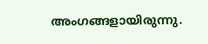അംഗങ്ങളായിരുന്നു.